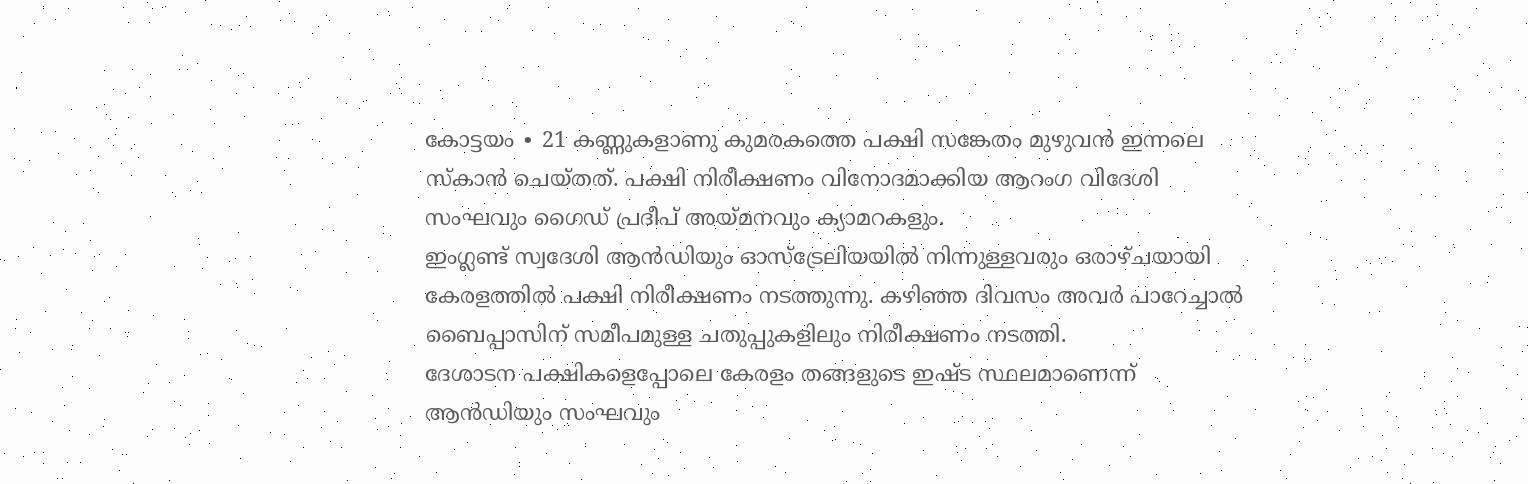കോട്ടയം ∙ 21 കണ്ണുകളാണു കുമരകത്തെ പക്ഷി സങ്കേതം മുഴുവൻ ഇന്നലെ സ്കാൻ ചെയ്തത്. പക്ഷി നിരീക്ഷണം വിനോദമാക്കിയ ആറംഗ വിദേശി സംഘവും ഗൈഡ് പ്രദീപ് അയ്മനവും ക്യാമറകളും.
ഇംഗ്ലണ്ട് സ്വദേശി ആൻഡിയും ഓസ്ട്രേലിയയിൽ നിന്നുള്ളവരും ഒരാഴ്ചയായി കേരളത്തിൽ പക്ഷി നിരീക്ഷണം നടത്തുന്നു. കഴിഞ്ഞ ദിവസം അവർ പാറേച്ചാൽ ബൈപ്പാസിന് സമീപമുള്ള ചതുപ്പുകളിലും നിരീക്ഷണം നടത്തി.
ദേശാടന പക്ഷികളെപ്പോലെ കേരളം തങ്ങളുടെ ഇഷ്ട സ്ഥലമാണെന്ന് ആൻഡിയും സംഘവും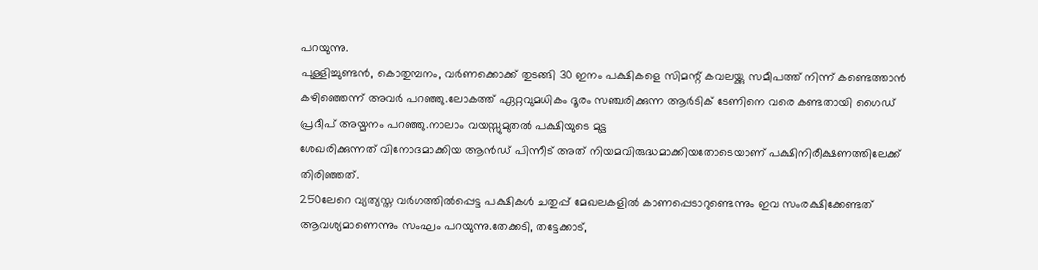പറയുന്നു.
പുള്ളിച്ചുണ്ടൻ, കൊതുമ്പനം, വർണക്കൊക്ക് തുടങ്ങി 30 ഇനം പക്ഷികളെ സിമന്റ് കവലയ്ക്കു സമീപത്ത് നിന്ന് കണ്ടെത്താൻ കഴിഞ്ഞെന്ന് അവർ പറഞ്ഞു.ലോകത്ത് ഏറ്റവുമധികം ദൂരം സഞ്ചരിക്കുന്ന ആർടിക് ടേണിനെ വരെ കണ്ടതായി ഗൈഡ് പ്രദീപ് അയ്മനം പറഞ്ഞു.നാലാം വയസ്സുമുതൽ പക്ഷിയുടെ മുട്ട
ശേഖരിക്കുന്നത് വിനോദമാക്കിയ ആൻഡ് പിന്നീട് അത് നിയമവിരുദ്ധമാക്കിയതോടെയാണ് പക്ഷിനിരീക്ഷണത്തിലേക്ക് തിരിഞ്ഞത്.
250ലേറെ വ്യത്യസ്ത വർഗത്തിൽപ്പെട്ട പക്ഷികൾ ചതുപ്പ് മേഖലകളിൽ കാണപ്പെടാറുണ്ടെന്നും ഇവ സംരക്ഷിക്കേണ്ടത് ആവശ്യമാണെന്നും സംഘം പറയുന്നു.തേക്കടി, തട്ടേക്കാട്,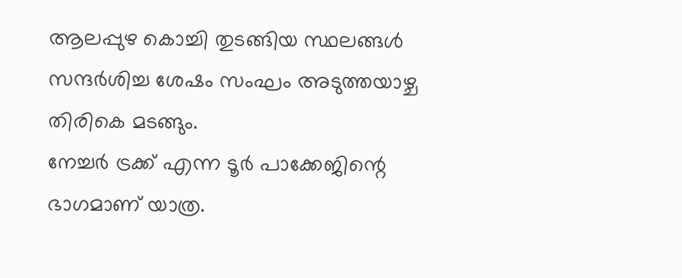ആലപ്പുഴ കൊച്ചി തുടങ്ങിയ സ്ഥലങ്ങൾ സന്ദർശിച്ച ശേഷം സംഘം അടുത്തയാഴ്ച തിരികെ മടങ്ങും.
നേച്ചർ ട്രക്ക് എന്ന ടൂർ പാക്കേജിന്റെ ഭാഗമാണ് യാത്ര.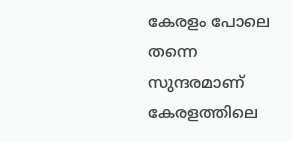കേരളം പോലെ തന്നെ സുന്ദരമാണ് കേരളത്തിലെ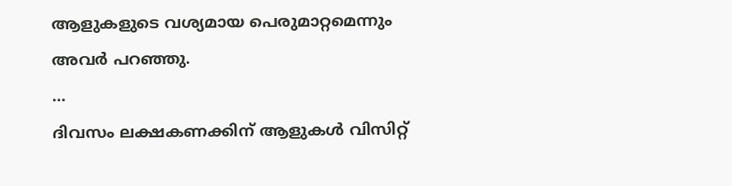ആളുകളുടെ വശ്യമായ പെരുമാറ്റമെന്നും അവർ പറഞ്ഞു.
…
ദിവസം ലക്ഷകണക്കിന് ആളുകൾ വിസിറ്റ്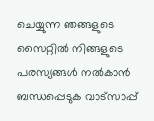ചെയ്യുന്ന ഞങ്ങളുടെ സൈറ്റിൽ നിങ്ങളുടെ പരസ്യങ്ങൾ നൽകാൻ ബന്ധപ്പെടുക വാട്സാപ്പ്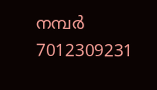നമ്പർ 7012309231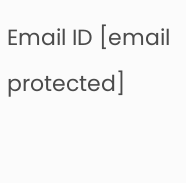Email ID [email protected]